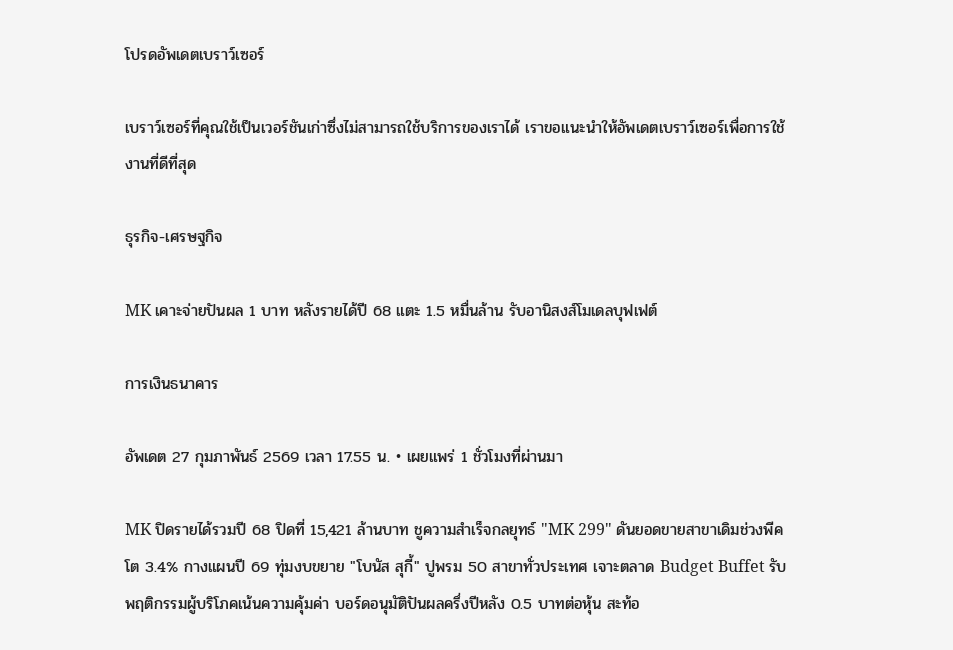โปรดอัพเดตเบราว์เซอร์

เบราว์เซอร์ที่คุณใช้เป็นเวอร์ชันเก่าซึ่งไม่สามารถใช้บริการของเราได้ เราขอแนะนำให้อัพเดตเบราว์เซอร์เพื่อการใช้งานที่ดีที่สุด

ธุรกิจ-เศรษฐกิจ

MK เคาะจ่ายปันผล 1 บาท หลังรายได้ปี 68 แตะ 1.5 หมื่นล้าน รับอานิสงส์โมเดลบุฟเฟต์

การเงินธนาคาร

อัพเดต 27 กุมภาพันธ์ 2569 เวลา 17.55 น. • เผยแพร่ 1 ชั่วโมงที่ผ่านมา

MK ปิดรายได้รวมปี 68 ปิดที่ 15,421 ล้านบาท ชูความสำเร็จกลยุทธ์ "MK 299" ดันยอดขายสาขาเดิมช่วงพีคโต 3.4% กางแผนปี 69 ทุ่มงบขยาย "โบนัส สุกี้" ปูพรม 50 สาขาทั่วประเทศ เจาะตลาด Budget Buffet รับพฤติกรรมผู้บริโภคเน้นความคุ้มค่า บอร์ดอนุมัติปันผลครึ่งปีหลัง 0.5 บาทต่อหุ้น สะท้อ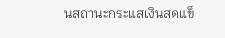นสถานะกระแสเงินสดแข็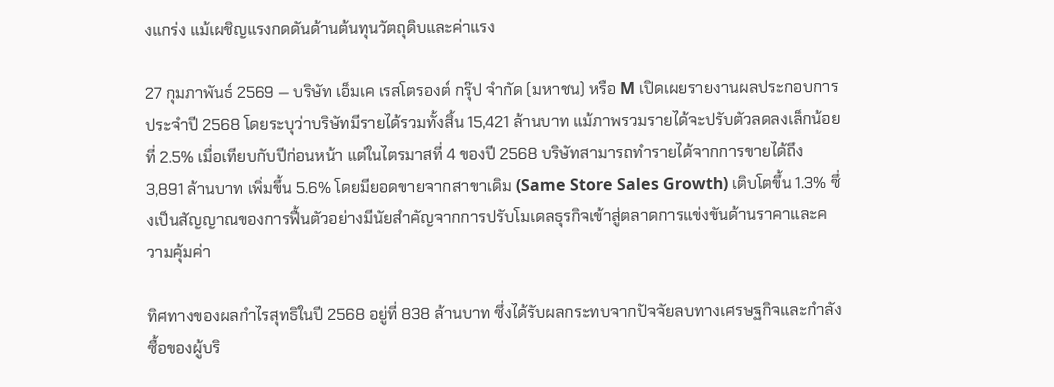งแกร่ง แม้เผชิญแรงกดดันด้านต้นทุนวัตถุดิบและค่าแรง

27 กุมภาพันธ์ 2569 — บริษัท เอ็มเค เรสโตรองต์ กรุ๊ป จำกัด (มหาชน) หรือ M เปิดเผยรายงานผลประกอบการประจำปี 2568 โดยระบุว่าบริษัทมีรายได้รวมทั้งสิ้น 15,421 ล้านบาท แม้ภาพรวมรายได้จะปรับตัวลดลงเล็กน้อยที่ 2.5% เมื่อเทียบกับปีก่อนหน้า แต่ในไตรมาสที่ 4 ของปี 2568 บริษัทสามารถทำรายได้จากการขายได้ถึง 3,891 ล้านบาท เพิ่มขึ้น 5.6% โดยมียอดขายจากสาขาเดิม (Same Store Sales Growth) เติบโตขึ้น 1.3% ซึ่งเป็นสัญญาณของการฟื้นตัวอย่างมีนัยสำคัญจากการปรับโมเดลธุรกิจเข้าสู่ตลาดการแข่งขันด้านราคาและความคุ้มค่า

ทิศทางของผลกำไรสุทธิในปี 2568 อยู่ที่ 838 ล้านบาท ซึ่งได้รับผลกระทบจากปัจจัยลบทางเศรษฐกิจและกำลังซื้อของผู้บริ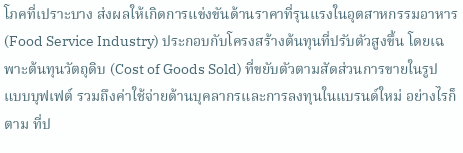โภคที่เปราะบาง ส่งผลให้เกิดการแข่งขันด้านราคาที่รุนแรงในอุตสาหกรรมอาหาร (Food Service Industry) ประกอบกับโครงสร้างต้นทุนที่ปรับตัวสูงขึ้น โดยเฉพาะต้นทุนวัตถุดิบ (Cost of Goods Sold) ที่ขยับตัวตามสัดส่วนการขายในรูปแบบบุฟเฟต์ รวมถึงค่าใช้จ่ายด้านบุคลากรและการลงทุนในแบรนด์ใหม่ อย่างไรก็ตาม ที่ป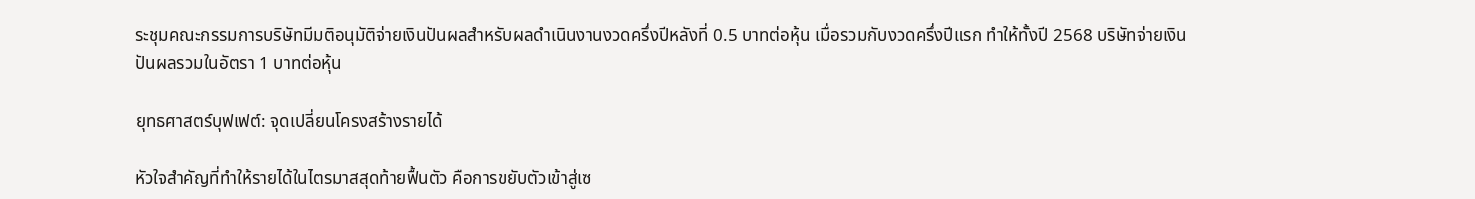ระชุมคณะกรรมการบริษัทมีมติอนุมัติจ่ายเงินปันผลสำหรับผลดำเนินงานงวดครึ่งปีหลังที่ 0.5 บาทต่อหุ้น เมื่อรวมกับงวดครึ่งปีแรก ทำให้ทั้งปี 2568 บริษัทจ่ายเงินปันผลรวมในอัตรา 1 บาทต่อหุ้น

ยุทธศาสตร์บุฟเฟต์: จุดเปลี่ยนโครงสร้างรายได้

หัวใจสำคัญที่ทำให้รายได้ในไตรมาสสุดท้ายฟื้นตัว คือการขยับตัวเข้าสู่เซ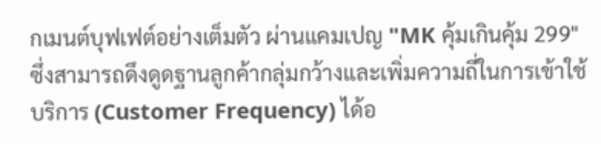กเมนต์บุฟเฟต์อย่างเต็มตัว ผ่านแคมเปญ "MK คุ้มเกินคุ้ม 299" ซึ่งสามารถดึงดูดฐานลูกค้ากลุ่มกว้างและเพิ่มความถี่ในการเข้าใช้บริการ (Customer Frequency) ได้อ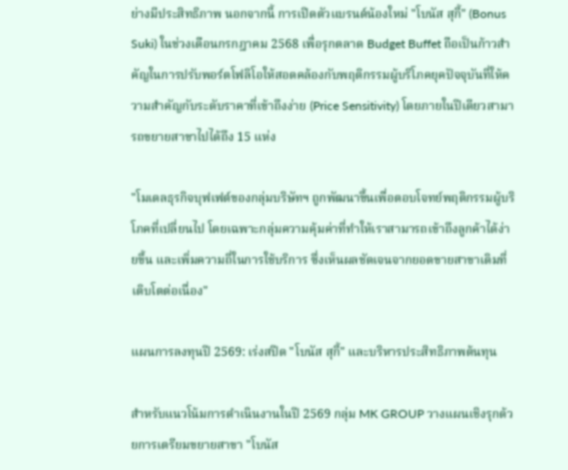ย่างมีประสิทธิภาพ นอกจากนี้ การเปิดตัวแบรนด์น้องใหม่ "โบนัส สุกี้" (Bonus Suki) ในช่วงเดือนกรกฎาคม 2568 เพื่อรุกตลาด Budget Buffet ถือเป็นก้าวสำคัญในการปรับพอร์ตโฟลิโอให้สอดคล้องกับพฤติกรรมผู้บริโภคยุคปัจจุบันที่ให้ความสำคัญกับระดับราคาที่เข้าถึงง่าย (Price Sensitivity) โดยภายในปีเดียวสามารถขยายสาขาไปได้ถึง 15 แห่ง

"โมเดลธุรกิจบุฟเฟต์ของกลุ่มบริษัทฯ ถูกพัฒนาขึ้นเพื่อตอบโจทย์พฤติกรรมผู้บริโภคที่เปลี่ยนไป โดยเฉพาะกลุ่มความคุ้มค่าที่ทำให้เราสามารถเข้าถึงลูกค้าได้ง่ายขึ้น และเพิ่มความถี่ในการใช้บริการ ซึ่งเห็นผลชัดเจนจากยอดขายสาขาเดิมที่เติบโตต่อเนื่อง"

แผนการลงทุนปี 2569: เร่งสปีด "โบนัส สุกี้" และบริหารประสิทธิภาพต้นทุน

สำหรับแนวโน้มการดำเนินงานในปี 2569 กลุ่ม MK GROUP วางแผนเชิงรุกด้วยการเตรียมขยายสาขา "โบนัส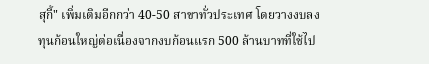สุกี้" เพิ่มเติมอีกกว่า 40-50 สาขาทั่วประเทศ โดยวางงบลงทุนก้อนใหญ่ต่อเนื่องจากงบก้อนแรก 500 ล้านบาทที่ใช้ไป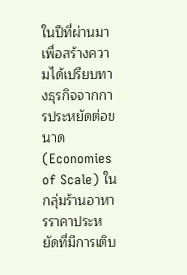ในปีที่ผ่านมา เพื่อสร้างความได้เปรียบทางธุรกิจจากการประหยัดต่อขนาด (Economies of Scale) ในกลุ่มร้านอาหารราคาประหยัดที่มีการเติบ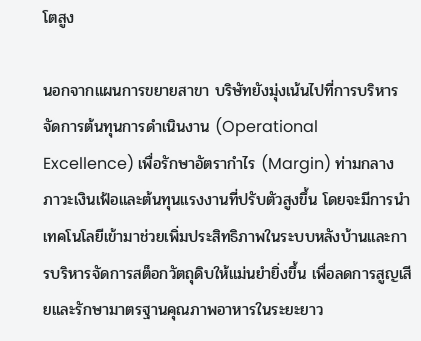โตสูง

นอกจากแผนการขยายสาขา บริษัทยังมุ่งเน้นไปที่การบริหารจัดการต้นทุนการดำเนินงาน (Operational Excellence) เพื่อรักษาอัตรากำไร (Margin) ท่ามกลางภาวะเงินเฟ้อและต้นทุนแรงงานที่ปรับตัวสูงขึ้น โดยจะมีการนำเทคโนโลยีเข้ามาช่วยเพิ่มประสิทธิภาพในระบบหลังบ้านและการบริหารจัดการสต็อกวัตถุดิบให้แม่นยำยิ่งขึ้น เพื่อลดการสูญเสียและรักษามาตรฐานคุณภาพอาหารในระยะยาว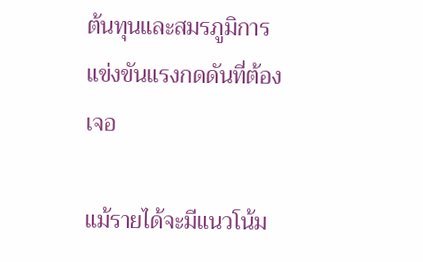ต้นทุนและสมรภูมิการแข่งขันแรงกดดันที่ต้องเจอ

แม้รายได้จะมีแนวโน้ม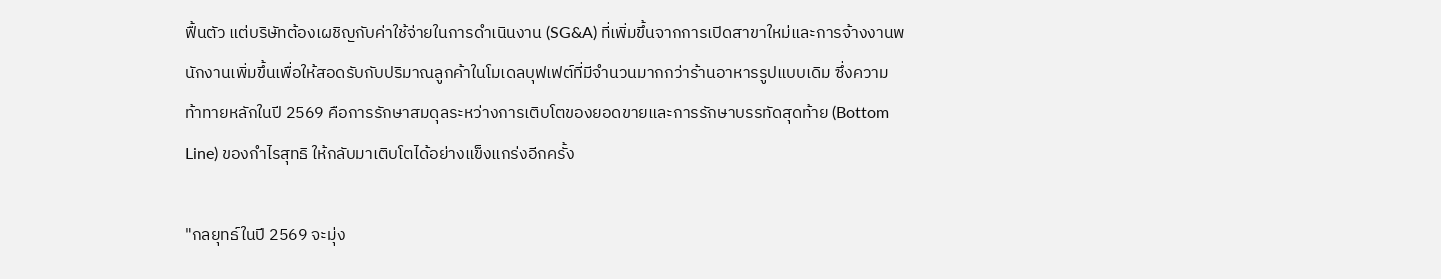ฟื้นตัว แต่บริษัทต้องเผชิญกับค่าใช้จ่ายในการดำเนินงาน (SG&A) ที่เพิ่มขึ้นจากการเปิดสาขาใหม่และการจ้างงานพนักงานเพิ่มขึ้นเพื่อให้สอดรับกับปริมาณลูกค้าในโมเดลบุฟเฟต์ที่มีจำนวนมากกว่าร้านอาหารรูปแบบเดิม ซึ่งความท้าทายหลักในปี 2569 คือการรักษาสมดุลระหว่างการเติบโตของยอดขายและการรักษาบรรทัดสุดท้าย (Bottom Line) ของกำไรสุทธิ ให้กลับมาเติบโตได้อย่างแข็งแกร่งอีกครั้ง

"กลยุทธ์ในปี 2569 จะมุ่ง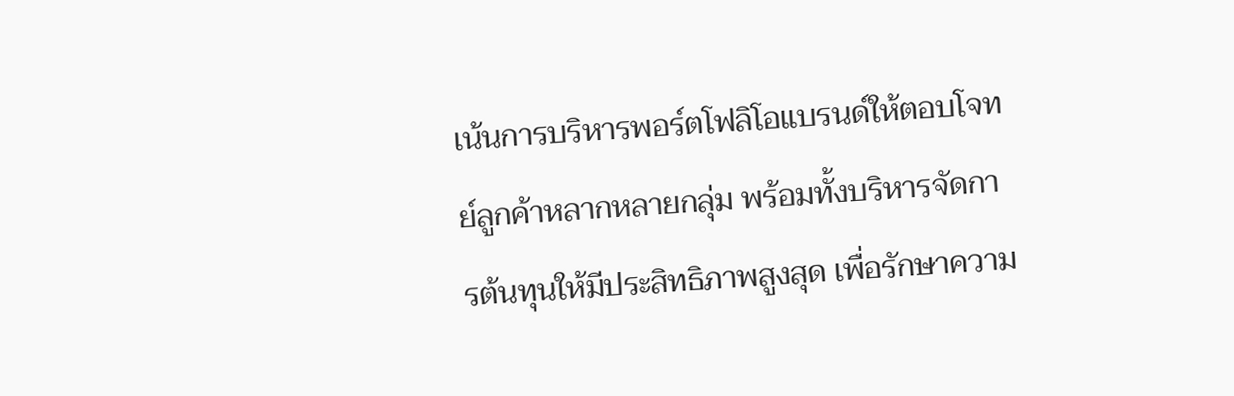เน้นการบริหารพอร์ตโฟลิโอแบรนด์ให้ตอบโจทย์ลูกค้าหลากหลายกลุ่ม พร้อมทั้งบริหารจัดการต้นทุนให้มีประสิทธิภาพสูงสุด เพื่อรักษาความ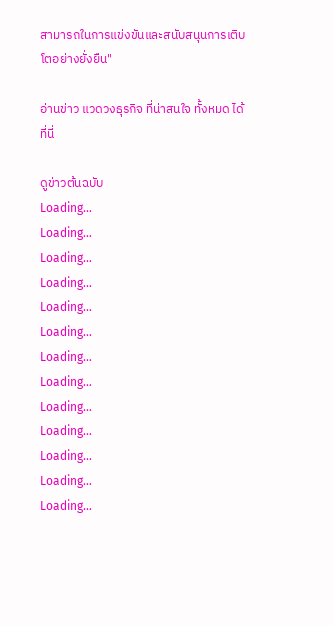สามารถในการแข่งขันและสนับสนุนการเติบโตอย่างยั่งยืน"

อ่านข่าว แวดวงธุรกิจ ที่น่าสนใจ ทั้งหมด ได้ที่นี่

ดูข่าวต้นฉบับ
Loading...
Loading...
Loading...
Loading...
Loading...
Loading...
Loading...
Loading...
Loading...
Loading...
Loading...
Loading...
Loading...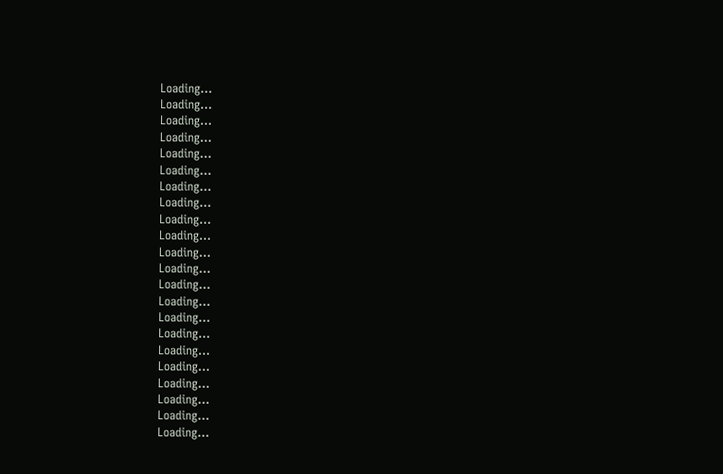Loading...
Loading...
Loading...
Loading...
Loading...
Loading...
Loading...
Loading...
Loading...
Loading...
Loading...
Loading...
Loading...
Loading...
Loading...
Loading...
Loading...
Loading...
Loading...
Loading...
Loading...
Loading...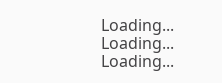Loading...
Loading...
Loading...